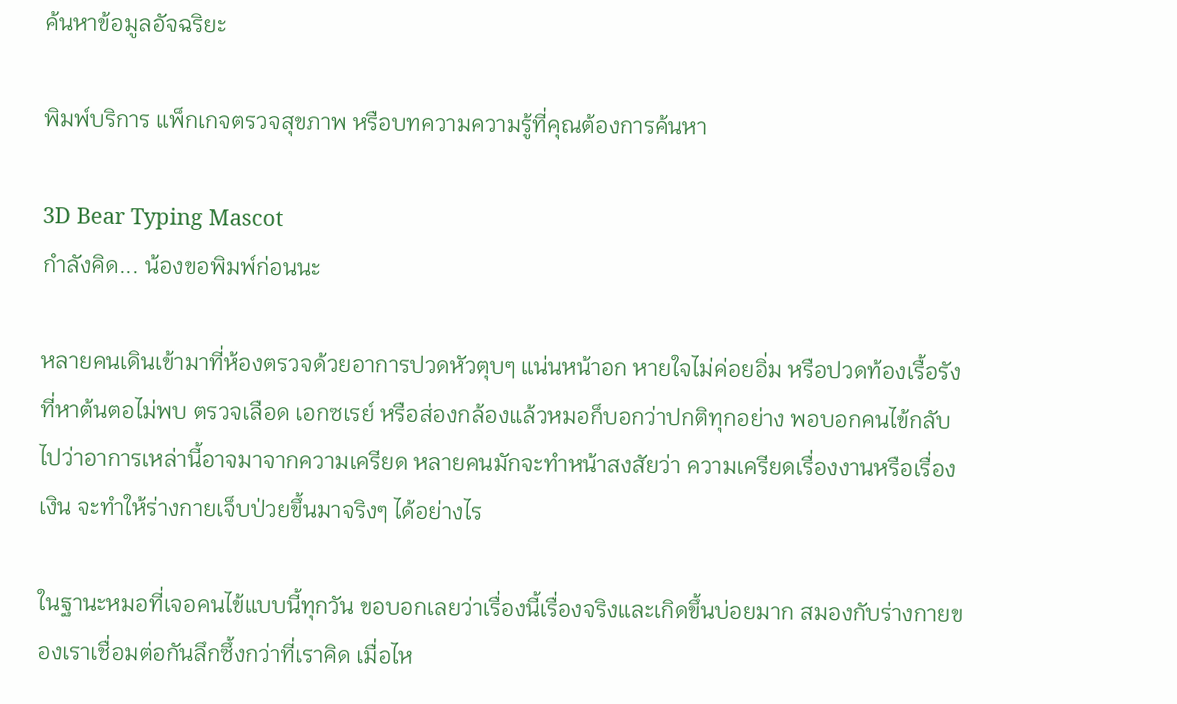ค้นหาข้อมูลอัจฉริยะ

พิมพ์บริการ แพ็กเกจตรวจสุขภาพ หรือบทความความรู้ที่คุณต้องการค้นหา

3D Bear Typing Mascot
กำลังคิด... น้องขอพิมพ์ก่อนนะ

หลายคนเดินเข้ามาที่ห้องตรวจด้วยอาการปวดหัวตุบๆ แน่นหน้าอก หายใจไม่ค่อยอิ่ม หรือปวดท้องเรื้อรังที่หาต้นตอไม่พบ ตรวจเลือด เอกซเรย์ หรือส่องกล้องแล้วหมอก็บอกว่าปกติทุกอย่าง พอบอกคนไข้กลับไปว่าอาการเหล่านี้อาจมาจากความเครียด หลายคนมักจะทำหน้าสงสัยว่า ความเครียดเรื่องงานหรือเรื่องเงิน จะทำให้ร่างกายเจ็บป่วยขึ้นมาจริงๆ ได้อย่างไร

ในฐานะหมอที่เจอคนไข้แบบนี้ทุกวัน ขอบอกเลยว่าเรื่องนี้เรื่องจริงและเกิดขึ้นบ่อยมาก สมองกับร่างกายของเราเชื่อมต่อกันลึกซึ้งกว่าที่เราคิด เมื่อไห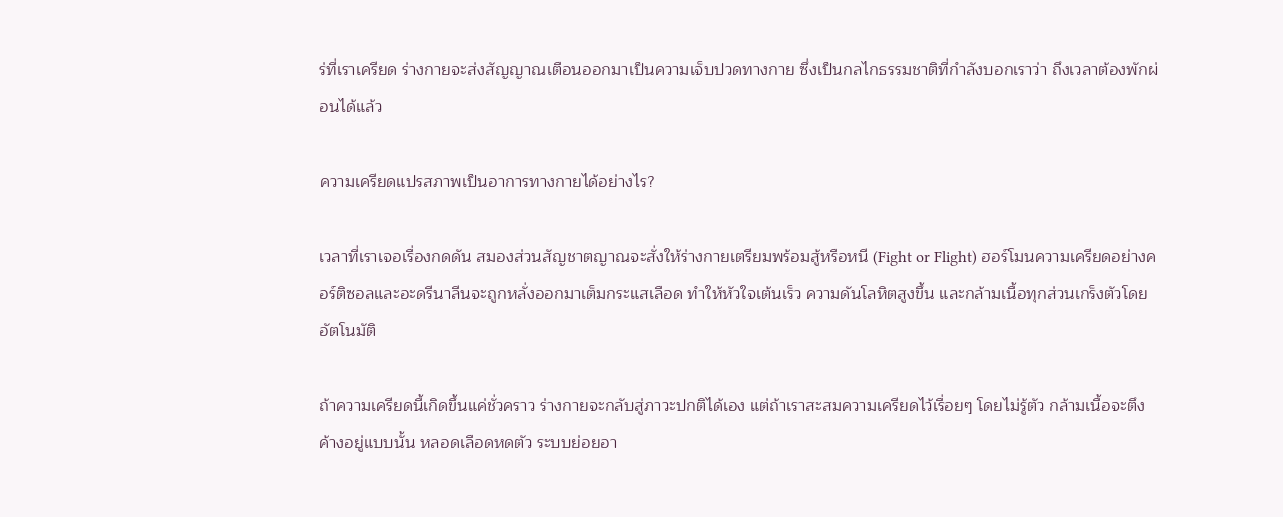ร่ที่เราเครียด ร่างกายจะส่งสัญญาณเตือนออกมาเป็นความเจ็บปวดทางกาย ซึ่งเป็นกลไกธรรมชาติที่กำลังบอกเราว่า ถึงเวลาต้องพักผ่อนได้แล้ว

ความเครียดแปรสภาพเป็นอาการทางกายได้อย่างไร?

เวลาที่เราเจอเรื่องกดดัน สมองส่วนสัญชาตญาณจะสั่งให้ร่างกายเตรียมพร้อมสู้หรือหนี (Fight or Flight) ฮอร์โมนความเครียดอย่างคอร์ติซอลและอะดรีนาลีนจะถูกหลั่งออกมาเต็มกระแสเลือด ทำให้หัวใจเต้นเร็ว ความดันโลหิตสูงขึ้น และกล้ามเนื้อทุกส่วนเกร็งตัวโดยอัตโนมัติ

ถ้าความเครียดนี้เกิดขึ้นแค่ชั่วคราว ร่างกายจะกลับสู่ภาวะปกติได้เอง แต่ถ้าเราสะสมความเครียดไว้เรื่อยๆ โดยไม่รู้ตัว กล้ามเนื้อจะตึงค้างอยู่แบบนั้น หลอดเลือดหดตัว ระบบย่อยอา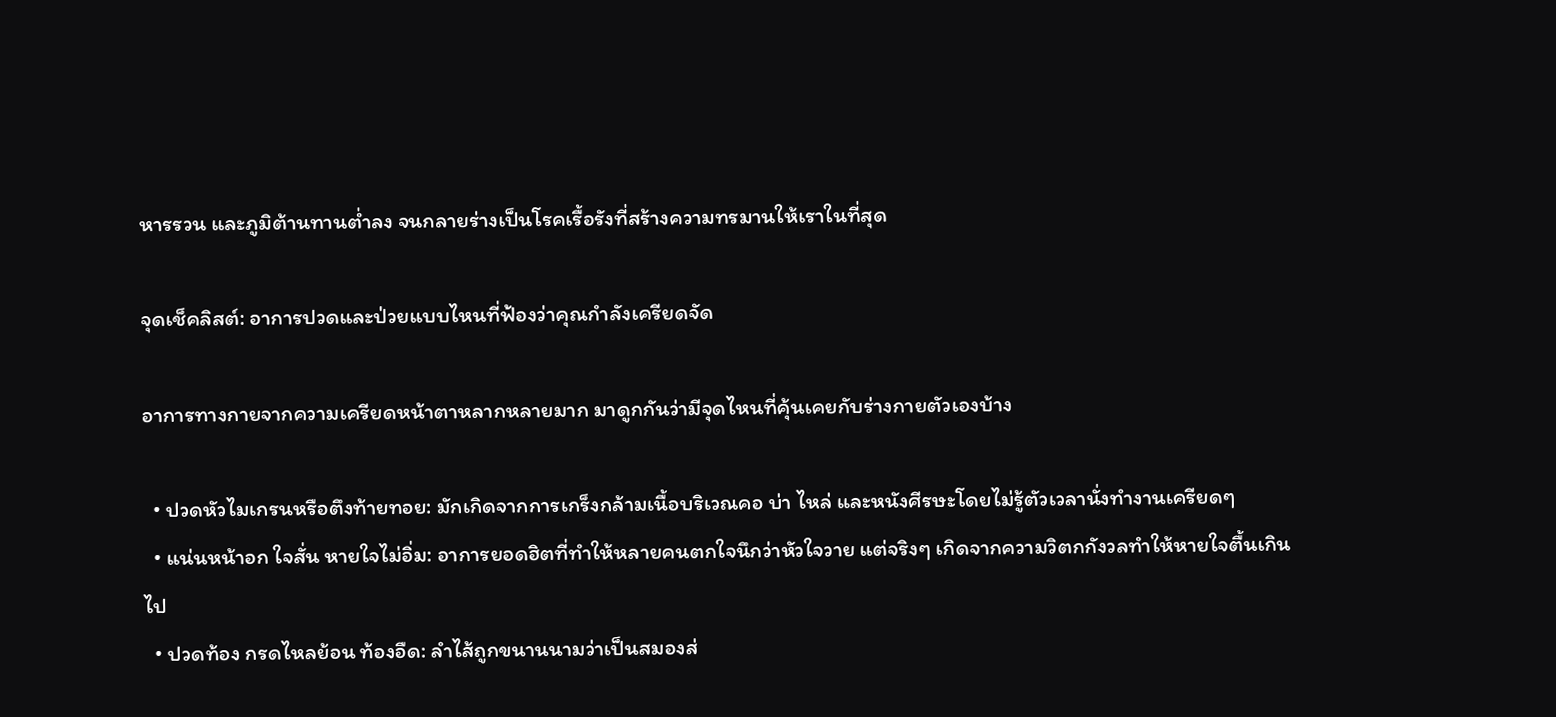หารรวน และภูมิต้านทานต่ำลง จนกลายร่างเป็นโรคเรื้อรังที่สร้างความทรมานให้เราในที่สุด

จุดเช็คลิสต์: อาการปวดและป่วยแบบไหนที่ฟ้องว่าคุณกำลังเครียดจัด

อาการทางกายจากความเครียดหน้าตาหลากหลายมาก มาดูกกันว่ามีจุดไหนที่คุ้นเคยกับร่างกายตัวเองบ้าง

  • ปวดหัวไมเกรนหรือตึงท้ายทอย: มักเกิดจากการเกร็งกล้ามเนื้อบริเวณคอ บ่า ไหล่ และหนังศีรษะโดยไม่รู้ตัวเวลานั่งทำงานเครียดๆ
  • แน่นหน้าอก ใจสั่น หายใจไม่อิ่ม: อาการยอดฮิตที่ทำให้หลายคนตกใจนึกว่าหัวใจวาย แต่จริงๆ เกิดจากความวิตกกังวลทำให้หายใจตื้นเกินไป
  • ปวดท้อง กรดไหลย้อน ท้องอืด: ลำไส้ถูกขนานนามว่าเป็นสมองส่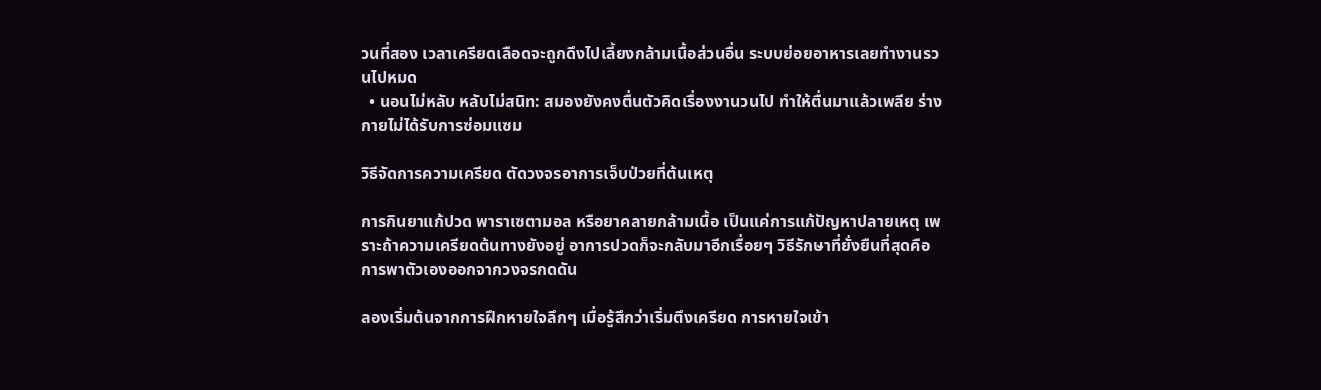วนที่สอง เวลาเครียดเลือดจะถูกดึงไปเลี้ยงกล้ามเนื้อส่วนอื่น ระบบย่อยอาหารเลยทำงานรวนไปหมด
  • นอนไม่หลับ หลับไม่สนิท: สมองยังคงตื่นตัวคิดเรื่องงานวนไป ทำให้ตื่นมาแล้วเพลีย ร่างกายไม่ได้รับการซ่อมแซม

วิธีจัดการความเครียด ตัดวงจรอาการเจ็บป่วยที่ต้นเหตุ

การกินยาแก้ปวด พาราเซตามอล หรือยาคลายกล้ามเนื้อ เป็นแค่การแก้ปัญหาปลายเหตุ เพราะถ้าความเครียดต้นทางยังอยู่ อาการปวดก็จะกลับมาอีกเรื่อยๆ วิธีรักษาที่ยั่งยืนที่สุดคือการพาตัวเองออกจากวงจรกดดัน

ลองเริ่มต้นจากการฝึกหายใจลึกๆ เมื่อรู้สึกว่าเริ่มตึงเครียด การหายใจเข้า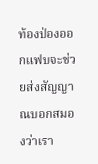ท้องป่องออกแฟบจะช่วยส่งสัญญาณบอกสมองว่าเรา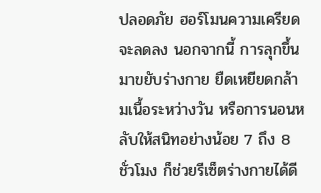ปลอดภัย ฮอร์โมนความเครียดจะลดลง นอกจากนี้ การลุกขึ้นมาขยับร่างกาย ยืดเหยียดกล้ามเนื้อระหว่างวัน หรือการนอนหลับให้สนิทอย่างน้อย 7 ถึง 8 ชั่วโมง ก็ช่วยรีเซ็ตร่างกายได้ดี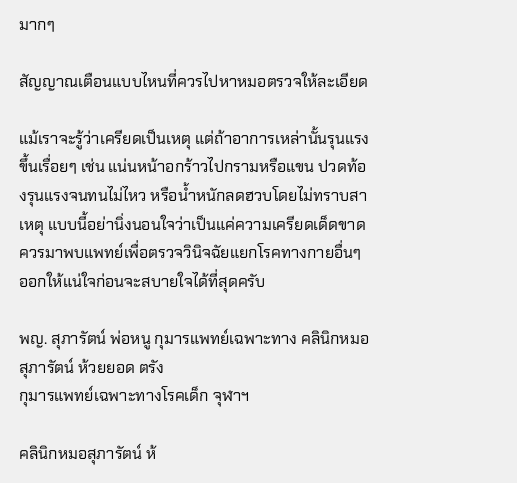มากๆ

สัญญาณเตือนแบบไหนที่ควรไปหาหมอตรวจให้ละเอียด

แม้เราจะรู้ว่าเครียดเป็นเหตุ แต่ถ้าอาการเหล่านั้นรุนแรงขึ้นเรื่อยๆ เช่น แน่นหน้าอกร้าวไปกรามหรือแขน ปวดท้องรุนแรงจนทนไม่ไหว หรือน้ำหนักลดฮวบโดยไม่ทราบสาเหตุ แบบนี้อย่านิ่งนอนใจว่าเป็นแค่ความเครียดเด็ดขาด ควรมาพบแพทย์เพื่อตรวจวินิจฉัยแยกโรคทางกายอื่นๆ ออกให้แน่ใจก่อนจะสบายใจได้ที่สุดครับ

พญ. สุภารัตน์ พ่อหนู กุมารแพทย์เฉพาะทาง คลินิกหมอสุภารัตน์ ห้วยยอด ตรัง
กุมารแพทย์เฉพาะทางโรคเด็ก จุฬาฯ

คลินิกหมอสุภารัตน์ ห้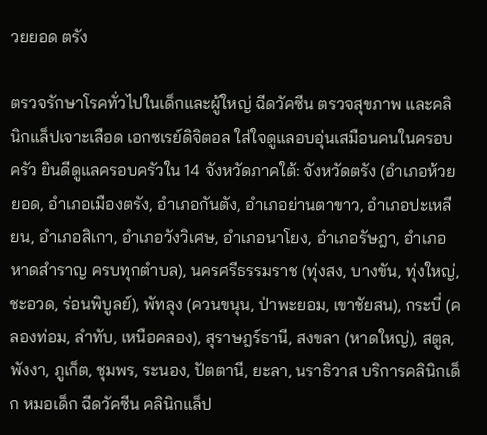วยยอด ตรัง

ตรวจรักษาโรคทั่วไปในเด็กและผู้ใหญ่ ฉีดวัคซีน ตรวจสุขภาพ และคลินิกแล็ปเจาะเลือด เอกซเรย์ดิจิตอล ใส่ใจดูแลอบอุ่นเสมือนคนในครอบครัว ยินดีดูแลครอบครัวใน 14 จังหวัดภาคใต้: จังหวัดตรัง (อำเภอห้วยยอด, อำเภอเมืองตรัง, อำเภอกันตัง, อำเภอย่านตาขาว, อำเภอปะเหลียน, อำเภอสิเกา, อำเภอวังวิเศษ, อำเภอนาโยง, อำเภอรัษฎา, อำเภอหาดสำราญ ครบทุกตำบล), นครศรีธรรมราช (ทุ่งสง, บางขัน, ทุ่งใหญ่, ชะอวด, ร่อนพิบูลย์), พัทลุง (ควนขนุน, ป่าพะยอม, เขาชัยสน), กระบี่ (คลองท่อม, ลำทับ, เหนือคลอง), สุราษฎร์ธานี, สงขลา (หาดใหญ่), สตูล, พังงา, ภูเก็ต, ชุมพร, ระนอง, ปัตตานี, ยะลา, นราธิวาส บริการคลินิกเด็ก หมอเด็ก ฉีดวัคซีน คลินิกแล็ป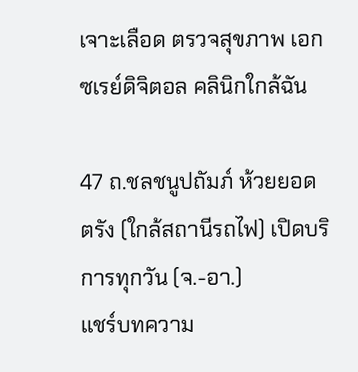เจาะเลือด ตรวจสุขภาพ เอกซเรย์ดิจิตอล คลินิกใกล้ฉัน

47 ถ.ชลชนูปถัมภ์ ห้วยยอด ตรัง (ใกล้สถานีรถไฟ) เปิดบริการทุกวัน (จ.-อา.)
แชร์บทความ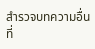สำรวจบทความอื่นที่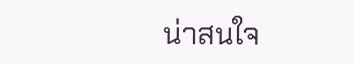น่าสนใจ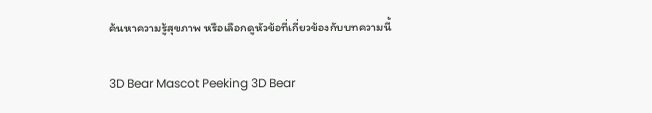ค้นหาความรู้สุขภาพ หรือเลือกดูหัวข้อที่เกี่ยวข้องกับบทความนี้

3D Bear Mascot Peeking 3D Bear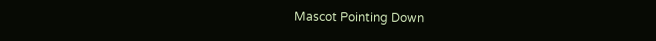Mascot Pointing Down